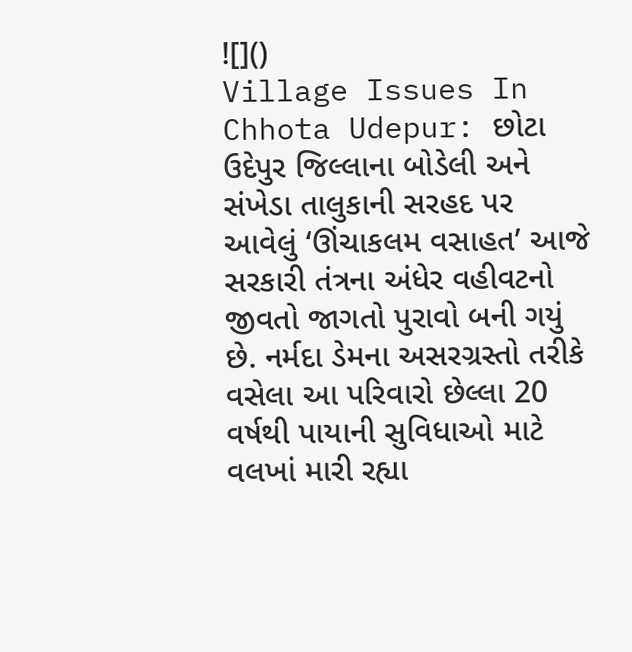![]()
Village Issues In Chhota Udepur: છોટા ઉદેપુર જિલ્લાના બોડેલી અને સંખેડા તાલુકાની સરહદ પર આવેલું ‘ઊંચાકલમ વસાહત’ આજે સરકારી તંત્રના અંધેર વહીવટનો જીવતો જાગતો પુરાવો બની ગયું છે. નર્મદા ડેમના અસરગ્રસ્તો તરીકે વસેલા આ પરિવારો છેલ્લા 20 વર્ષથી પાયાની સુવિધાઓ માટે વલખાં મારી રહ્યા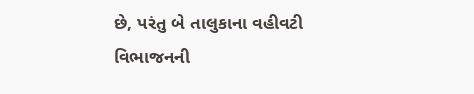છે, પરંતુ બે તાલુકાના વહીવટી વિભાજનની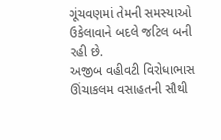ગૂંચવણમાં તેમની સમસ્યાઓ ઉકેલાવાને બદલે જટિલ બની રહી છે.
અજીબ વહીવટી વિરોધાભાસ
ઊંચાકલમ વસાહતની સૌથી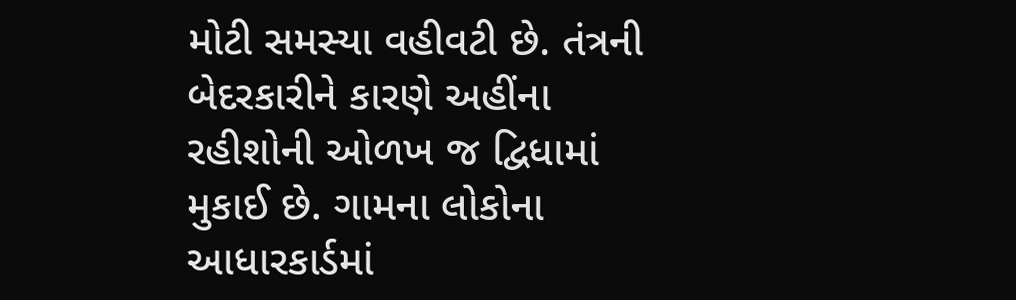મોટી સમસ્યા વહીવટી છે. તંત્રની બેદરકારીને કારણે અહીંના રહીશોની ઓળખ જ દ્વિધામાં મુકાઈ છે. ગામના લોકોના આધારકાર્ડમાં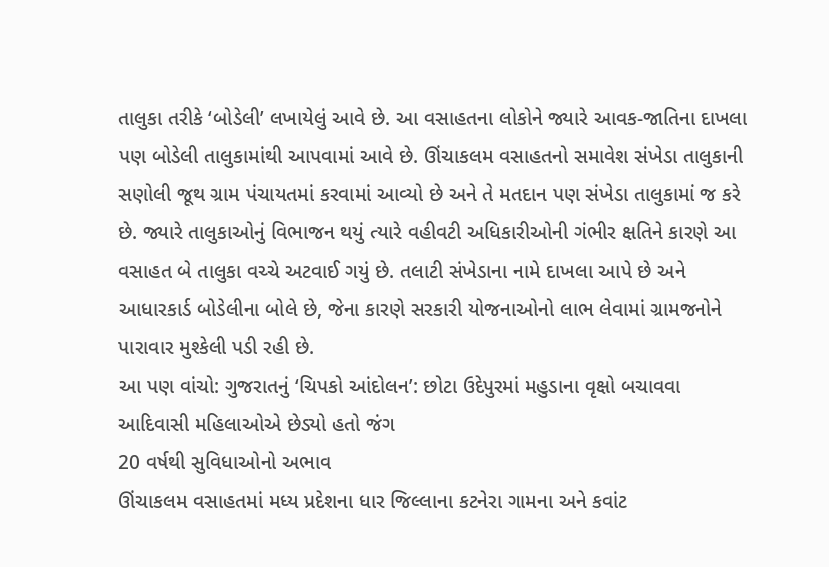તાલુકા તરીકે ‘બોડેલી’ લખાયેલું આવે છે. આ વસાહતના લોકોને જ્યારે આવક-જાતિના દાખલા પણ બોડેલી તાલુકામાંથી આપવામાં આવે છે. ઊંચાકલમ વસાહતનો સમાવેશ સંખેડા તાલુકાની સણોલી જૂથ ગ્રામ પંચાયતમાં કરવામાં આવ્યો છે અને તે મતદાન પણ સંખેડા તાલુકામાં જ કરે છે. જ્યારે તાલુકાઓનું વિભાજન થયું ત્યારે વહીવટી અધિકારીઓની ગંભીર ક્ષતિને કારણે આ વસાહત બે તાલુકા વચ્ચે અટવાઈ ગયું છે. તલાટી સંખેડાના નામે દાખલા આપે છે અને આધારકાર્ડ બોડેલીના બોલે છે, જેના કારણે સરકારી યોજનાઓનો લાભ લેવામાં ગ્રામજનોને પારાવાર મુશ્કેલી પડી રહી છે.
આ પણ વાંચો: ગુજરાતનું ‘ચિપકો આંદોલન’: છોટા ઉદેપુરમાં મહુડાના વૃક્ષો બચાવવા આદિવાસી મહિલાઓએ છેડ્યો હતો જંગ
20 વર્ષથી સુવિધાઓનો અભાવ
ઊંચાકલમ વસાહતમાં મધ્ય પ્રદેશના ધાર જિલ્લાના કટનેરા ગામના અને કવાંટ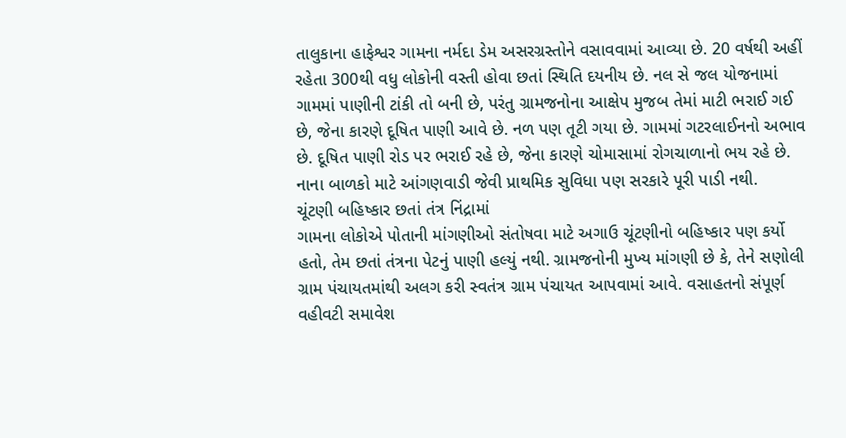તાલુકાના હાફેશ્વર ગામના નર્મદા ડેમ અસરગ્રસ્તોને વસાવવામાં આવ્યા છે. 20 વર્ષથી અહીં રહેતા 300થી વધુ લોકોની વસ્તી હોવા છતાં સ્થિતિ દયનીય છે. નલ સે જલ યોજનામાં ગામમાં પાણીની ટાંકી તો બની છે, પરંતુ ગ્રામજનોના આક્ષેપ મુજબ તેમાં માટી ભરાઈ ગઈ છે, જેના કારણે દૂષિત પાણી આવે છે. નળ પણ તૂટી ગયા છે. ગામમાં ગટરલાઈનનો અભાવ છે. દૂષિત પાણી રોડ પર ભરાઈ રહે છે, જેના કારણે ચોમાસામાં રોગચાળાનો ભય રહે છે. નાના બાળકો માટે આંગણવાડી જેવી પ્રાથમિક સુવિધા પણ સરકારે પૂરી પાડી નથી.
ચૂંટણી બહિષ્કાર છતાં તંત્ર નિંદ્રામાં
ગામના લોકોએ પોતાની માંગણીઓ સંતોષવા માટે અગાઉ ચૂંટણીનો બહિષ્કાર પણ કર્યો હતો, તેમ છતાં તંત્રના પેટનું પાણી હલ્યું નથી. ગ્રામજનોની મુખ્ય માંગણી છે કે, તેને સણોલી ગ્રામ પંચાયતમાંથી અલગ કરી સ્વતંત્ર ગ્રામ પંચાયત આપવામાં આવે. વસાહતનો સંપૂર્ણ વહીવટી સમાવેશ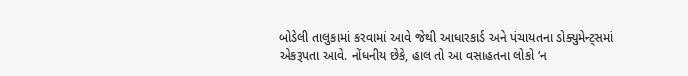બોડેલી તાલુકામાં કરવામાં આવે જેથી આધારકાર્ડ અને પંચાયતના ડોક્યુમેન્ટ્સમાં એકરૂપતા આવે. નોંધનીય છેકે, હાલ તો આ વસાહતના લોકો ‘ન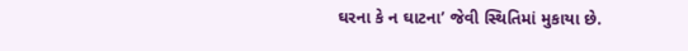ઘરના કે ન ઘાટના’ જેવી સ્થિતિમાં મુકાયા છે.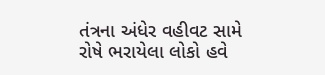તંત્રના અંધેર વહીવટ સામે રોષે ભરાયેલા લોકો હવે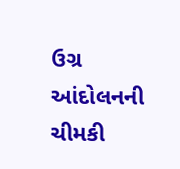ઉગ્ર આંદોલનની ચીમકી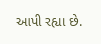આપી રહ્યા છે.